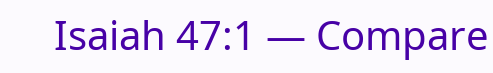Isaiah 47:1 — Compare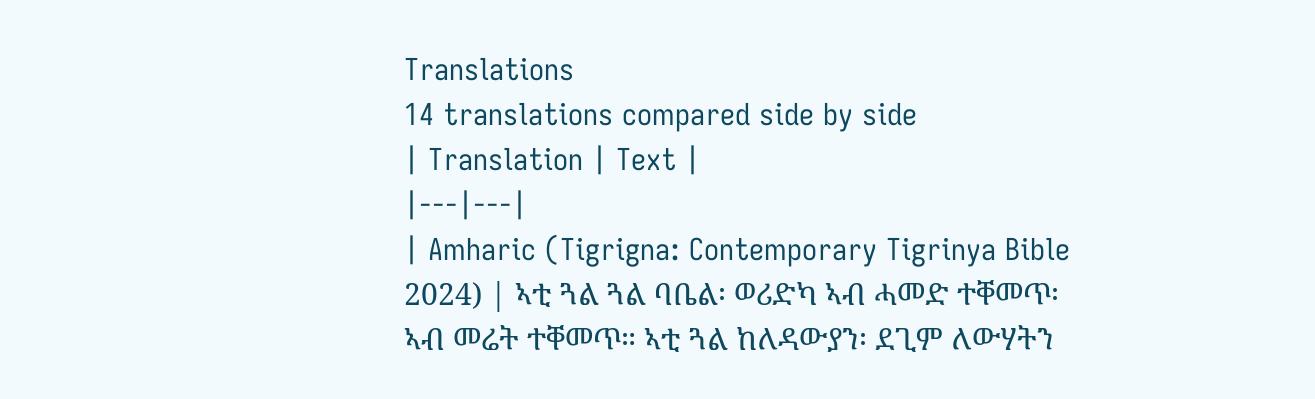Translations
14 translations compared side by side
| Translation | Text |
|---|---|
| Amharic (Tigrigna: Contemporary Tigrinya Bible 2024) | ኣቲ ጓል ጓል ባቤል፡ ወሪድካ ኣብ ሓመድ ተቐመጥ፡ ኣብ መሬት ተቐመጥ። ኣቲ ጓል ከለዳውያን፡ ደጊም ለውሃትን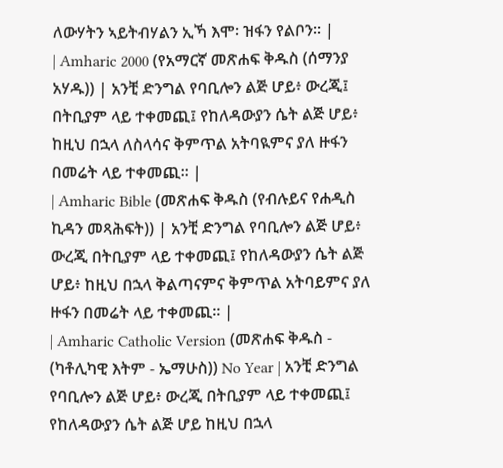ለውሃትን ኣይትብሃልን ኢኻ እሞ፡ ዝፋን የልቦን። |
| Amharic 2000 (የአማርኛ መጽሐፍ ቅዱስ (ሰማንያ አሃዱ)) | አንቺ ድንግል የባቢሎን ልጅ ሆይ፥ ውረጂ፤ በትቢያም ላይ ተቀመጪ፤ የከለዳውያን ሴት ልጅ ሆይ፥ ከዚህ በኋላ ለስላሳና ቅምጥል አትባዪምና ያለ ዙፋን በመሬት ላይ ተቀመጪ። |
| Amharic Bible (መጽሐፍ ቅዱስ (የብሉይና የሐዲስ ኪዳን መጻሕፍት)) | አንቺ ድንግል የባቢሎን ልጅ ሆይ፥ ውረጂ በትቢያም ላይ ተቀመጪ፤ የከለዳውያን ሴት ልጅ ሆይ፥ ከዚህ በኋላ ቅልጣናምና ቅምጥል አትባይምና ያለ ዙፋን በመሬት ላይ ተቀመጪ። |
| Amharic Catholic Version (መጽሐፍ ቅዱስ - (ካቶሊካዊ እትም - ኤማሁስ)) No Year | አንቺ ድንግል የባቢሎን ልጅ ሆይ፥ ውረጂ በትቢያም ላይ ተቀመጪ፤ የከለዳውያን ሴት ልጅ ሆይ ከዚህ በኋላ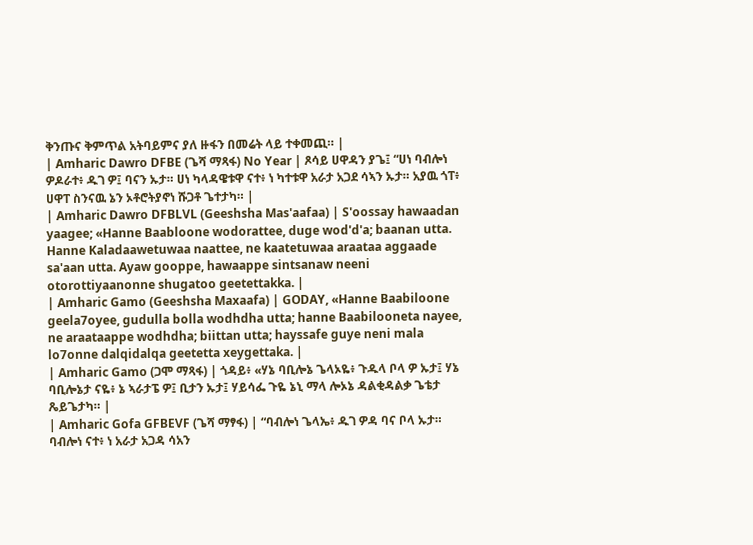ቅንጡና ቅምጥል አትባይምና ያለ ዙፋን በመሬት ላይ ተቀመጪ። |
| Amharic Dawro DFBE (ጌሻ ማጻፋ) No Year | ጾሳይ ሀዋዳን ያጌ፤ “ሀነ ባብሎነ ዎዶራተ፥ ዱገ ዎ፤ ባናን ኡታ። ሀነ ካላዳዌቱዋ ናተ፥ ነ ካተቱዋ አራታ አጋደ ሳኣን ኡታ። አያዉ ጎፐ፥ ሀዋፐ ስንናዉ ኔን ኦቶሮትያኖነ ሹጋቶ ጌተታካ። |
| Amharic Dawro DFBLVL (Geeshsha Mas'aafaa) | S'oossay hawaadan yaagee; «Hanne Baabloone wodorattee, duge wod'd'a; baanan utta. Hanne Kaladaawetuwaa naattee, ne kaatetuwaa araataa aggaade sa'aan utta. Ayaw gooppe, hawaappe sintsanaw neeni otorottiyaanonne shugatoo geetettakka. |
| Amharic Gamo (Geeshsha Maxaafa) | GODAY, «Hanne Baabiloone geela7oyee, gudulla bolla wodhdha utta; hanne Baabilooneta nayee, ne araataappe wodhdha; biittan utta; hayssafe guye neni mala lo7onne dalqidalqa geetetta xeygettaka. |
| Amharic Gamo (ጋሞ ማጻፋ) | ጎዳይ፥ «ሃኔ ባቢሎኔ ጌላኦዬ፥ ጉዱላ ቦላ ዎ ኡታ፤ ሃኔ ባቢሎኔታ ናዬ፥ ኔ ኣራታፔ ዎ፤ ቢታን ኡታ፤ ሃይሳፌ ጉዬ ኔኒ ማላ ሎኦኔ ዳልቂዳልቃ ጌቴታ ጼይጌታካ። |
| Amharic Gofa GFBEVF (ጌሻ ማፃፋ) | “ባብሎነ ጌላኤ፥ ዱገ ዎዳ ባና ቦላ ኡታ። ባብሎነ ናተ፥ ነ አራታ አጋዳ ሳአን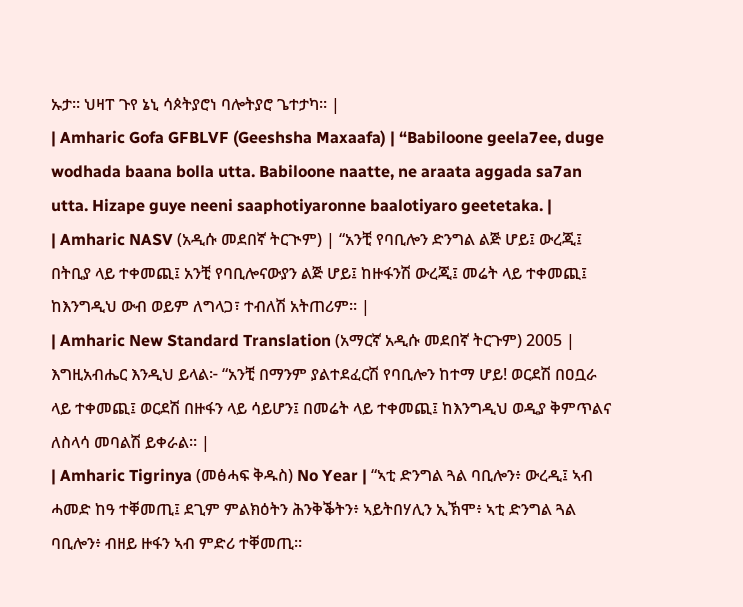ኡታ። ህዛፐ ጉየ ኔኒ ሳጶትያሮነ ባሎትያሮ ጌተታካ። |
| Amharic Gofa GFBLVF (Geeshsha Maxaafa) | “Babiloone geela7ee, duge wodhada baana bolla utta. Babiloone naatte, ne araata aggada sa7an utta. Hizape guye neeni saaphotiyaronne baalotiyaro geetetaka. |
| Amharic NASV (አዲሱ መደበኛ ትርጒም) | “አንቺ የባቢሎን ድንግል ልጅ ሆይ፤ ውረጂ፤ በትቢያ ላይ ተቀመጪ፤ አንቺ የባቢሎናውያን ልጅ ሆይ፤ ከዙፋንሽ ውረጂ፤ መሬት ላይ ተቀመጪ፤ ከእንግዲህ ውብ ወይም ለግላጋ፣ ተብለሽ አትጠሪም። |
| Amharic New Standard Translation (አማርኛ አዲሱ መደበኛ ትርጉም) 2005 | እግዚአብሔር እንዲህ ይላል፦ “አንቺ በማንም ያልተደፈርሽ የባቢሎን ከተማ ሆይ! ወርደሽ በዐቧራ ላይ ተቀመጪ፤ ወርደሽ በዙፋን ላይ ሳይሆን፤ በመሬት ላይ ተቀመጪ፤ ከእንግዲህ ወዲያ ቅምጥልና ለስላሳ መባልሽ ይቀራል። |
| Amharic Tigrinya (መፅሓፍ ቅዱስ) No Year | “ኣቲ ድንግል ጓል ባቢሎን፥ ውረዲ፤ ኣብ ሓመድ ከዓ ተቐመጢ፤ ደጊም ምልክዕትን ሕንቅቕትን፥ ኣይትበሃሊን ኢኽሞ፥ ኣቲ ድንግል ጓል ባቢሎን፥ ብዘይ ዙፋን ኣብ ምድሪ ተቐመጢ።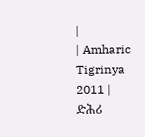|
| Amharic Tigrinya 2011 | ድሕሪ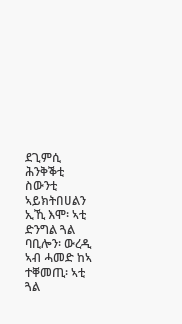ደጊምሲ ሕንቅቕቲ ስውንቲ ኣይክትበሀልን ኢኺ እሞ፡ ኣቲ ድንግል ጓል ባቢሎን፡ ውረዲ ኣብ ሓመድ ከኣ ተቐመጢ፡ ኣቲ ጓል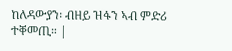ከለዳውያን፡ ብዘይ ዝፋን ኣብ ምድሪ ተቐመጢ። |